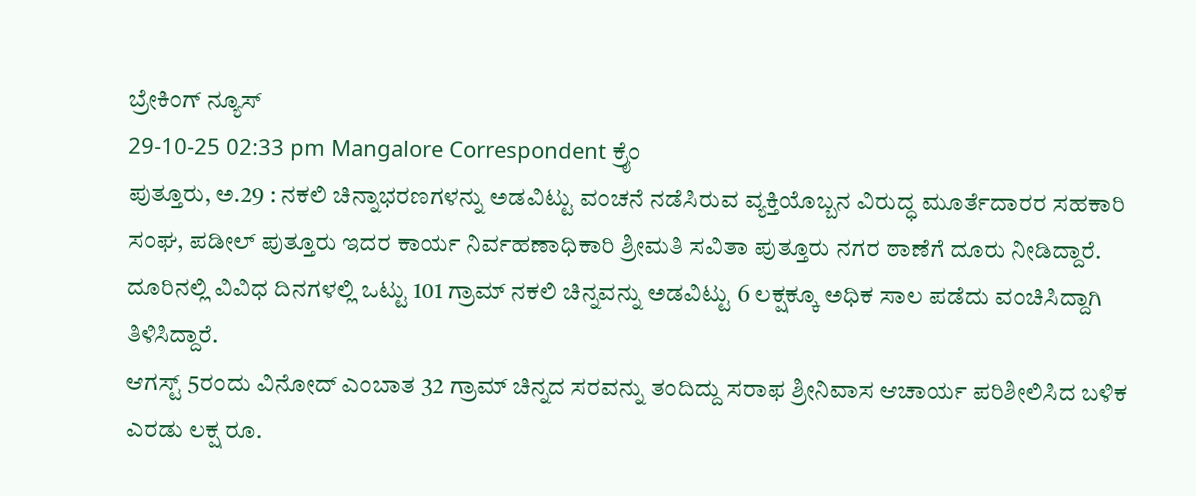ಬ್ರೇಕಿಂಗ್ ನ್ಯೂಸ್
29-10-25 02:33 pm Mangalore Correspondent ಕ್ರೈಂ
ಪುತ್ತೂರು, ಅ.29 : ನಕಲಿ ಚಿನ್ನಾಭರಣಗಳನ್ನು ಅಡವಿಟ್ಟು ವಂಚನೆ ನಡೆಸಿರುವ ವ್ಯಕ್ತಿಯೊಬ್ಬನ ವಿರುದ್ಧ ಮೂರ್ತೆದಾರರ ಸಹಕಾರಿ ಸಂಘ, ಪಡೀಲ್ ಪುತ್ತೂರು ಇದರ ಕಾರ್ಯ ನಿರ್ವಹಣಾಧಿಕಾರಿ ಶ್ರೀಮತಿ ಸವಿತಾ ಪುತ್ತೂರು ನಗರ ಠಾಣೆಗೆ ದೂರು ನೀಡಿದ್ದಾರೆ. ದೂರಿನಲ್ಲಿ ವಿವಿಧ ದಿನಗಳಲ್ಲಿ ಒಟ್ಟು 101 ಗ್ರಾಮ್ ನಕಲಿ ಚಿನ್ನವನ್ನು ಅಡವಿಟ್ಟು 6 ಲಕ್ಷಕ್ಕೂ ಅಧಿಕ ಸಾಲ ಪಡೆದು ವಂಚಿಸಿದ್ದಾಗಿ ತಿಳಿಸಿದ್ದಾರೆ.
ಆಗಸ್ಟ್ 5ರಂದು ವಿನೋದ್ ಎಂಬಾತ 32 ಗ್ರಾಮ್ ಚಿನ್ನದ ಸರವನ್ನು ತಂದಿದ್ದು ಸರಾಫ ಶ್ರೀನಿವಾಸ ಆಚಾರ್ಯ ಪರಿಶೀಲಿಸಿದ ಬಳಿಕ ಎರಡು ಲಕ್ಷ ರೂ.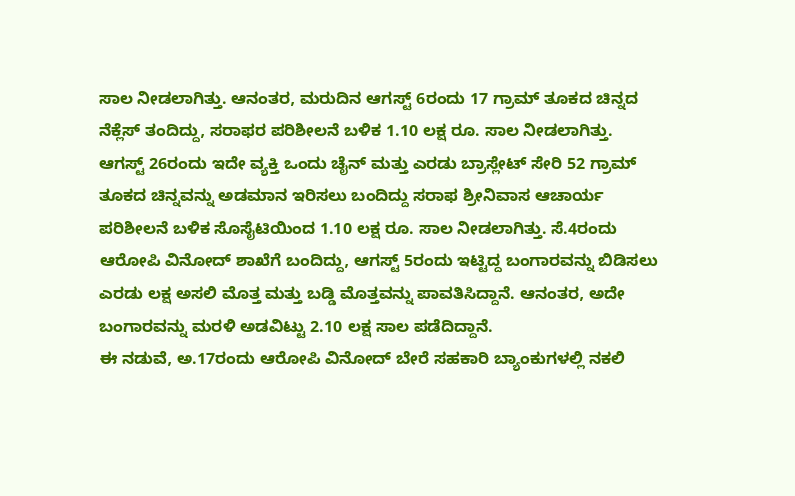ಸಾಲ ನೀಡಲಾಗಿತ್ತು. ಆನಂತರ, ಮರುದಿನ ಆಗಸ್ಟ್ 6ರಂದು 17 ಗ್ರಾಮ್ ತೂಕದ ಚಿನ್ನದ ನೆಕ್ಲೆಸ್ ತಂದಿದ್ದು, ಸರಾಫರ ಪರಿಶೀಲನೆ ಬಳಿಕ 1.10 ಲಕ್ಷ ರೂ. ಸಾಲ ನೀಡಲಾಗಿತ್ತು.
ಆಗಸ್ಟ್ 26ರಂದು ಇದೇ ವ್ಯಕ್ತಿ ಒಂದು ಚೈನ್ ಮತ್ತು ಎರಡು ಬ್ರಾಸ್ಲೇಟ್ ಸೇರಿ 52 ಗ್ರಾಮ್ ತೂಕದ ಚಿನ್ನವನ್ನು ಅಡಮಾನ ಇರಿಸಲು ಬಂದಿದ್ದು ಸರಾಫ ಶ್ರೀನಿವಾಸ ಆಚಾರ್ಯ ಪರಿಶೀಲನೆ ಬಳಿಕ ಸೊಸೈಟಿಯಿಂದ 1.10 ಲಕ್ಷ ರೂ. ಸಾಲ ನೀಡಲಾಗಿತ್ತು. ಸೆ.4ರಂದು ಆರೋಪಿ ವಿನೋದ್ ಶಾಖೆಗೆ ಬಂದಿದ್ದು, ಆಗಸ್ಟ್ 5ರಂದು ಇಟ್ಟಿದ್ದ ಬಂಗಾರವನ್ನು ಬಿಡಿಸಲು ಎರಡು ಲಕ್ಷ ಅಸಲಿ ಮೊತ್ತ ಮತ್ತು ಬಡ್ಡಿ ಮೊತ್ತವನ್ನು ಪಾವತಿಸಿದ್ದಾನೆ. ಆನಂತರ, ಅದೇ ಬಂಗಾರವನ್ನು ಮರಳಿ ಅಡವಿಟ್ಟು 2.10 ಲಕ್ಷ ಸಾಲ ಪಡೆದಿದ್ದಾನೆ.
ಈ ನಡುವೆ, ಅ.17ರಂದು ಆರೋಪಿ ವಿನೋದ್ ಬೇರೆ ಸಹಕಾರಿ ಬ್ಯಾಂಕುಗಳಲ್ಲಿ ನಕಲಿ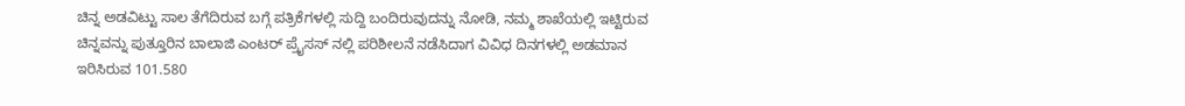ಚಿನ್ನ ಅಡವಿಟ್ಟು ಸಾಲ ತೆಗೆದಿರುವ ಬಗ್ಗೆ ಪತ್ರಿಕೆಗಳಲ್ಲಿ ಸುದ್ದಿ ಬಂದಿರುವುದನ್ನು ನೋಡಿ, ನಮ್ಮ ಶಾಖೆಯಲ್ಲಿ ಇಟ್ಟಿರುವ ಚಿನ್ನವನ್ನು ಪುತ್ತೂರಿನ ಬಾಲಾಜಿ ಎಂಟರ್ ಪ್ರೈಸಸ್ ನಲ್ಲಿ ಪರಿಶೀಲನೆ ನಡೆಸಿದಾಗ ವಿವಿಧ ದಿನಗಳಲ್ಲಿ ಅಡಮಾನ ಇರಿಸಿರುವ 101.580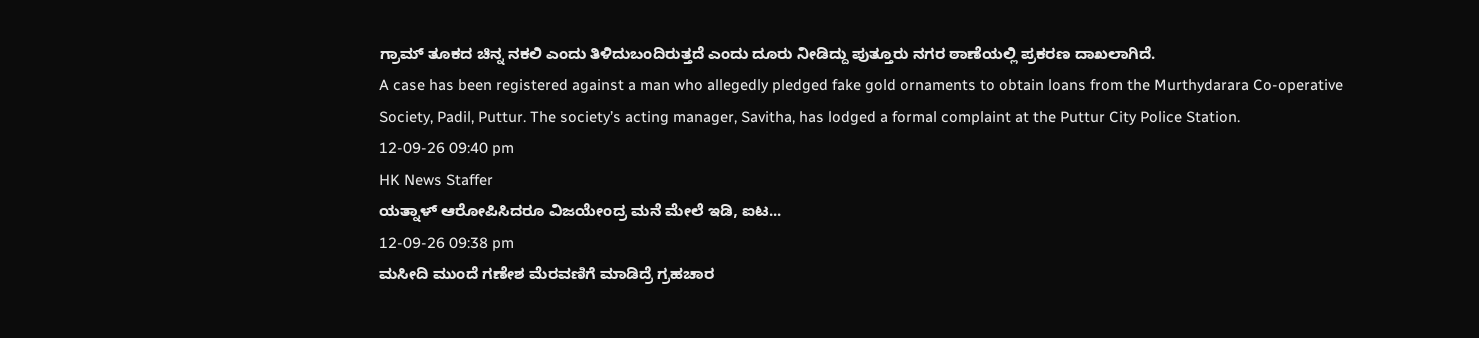ಗ್ರಾಮ್ ತೂಕದ ಚಿನ್ನ ನಕಲಿ ಎಂದು ತಿಳಿದುಬಂದಿರುತ್ತದೆ ಎಂದು ದೂರು ನೀಡಿದ್ದು ಪುತ್ತೂರು ನಗರ ಠಾಣೆಯಲ್ಲಿ ಪ್ರಕರಣ ದಾಖಲಾಗಿದೆ.
A case has been registered against a man who allegedly pledged fake gold ornaments to obtain loans from the Murthydarara Co-operative Society, Padil, Puttur. The society’s acting manager, Savitha, has lodged a formal complaint at the Puttur City Police Station.
12-09-26 09:40 pm
HK News Staffer
ಯತ್ನಾಳ್ ಆರೋಪಿಸಿದರೂ ವಿಜಯೇಂದ್ರ ಮನೆ ಮೇಲೆ ಇಡಿ, ಐಟ...
12-09-26 09:38 pm
ಮಸೀದಿ ಮುಂದೆ ಗಣೇಶ ಮೆರವಣಿಗೆ ಮಾಡಿದ್ರೆ ಗ್ರಹಚಾರ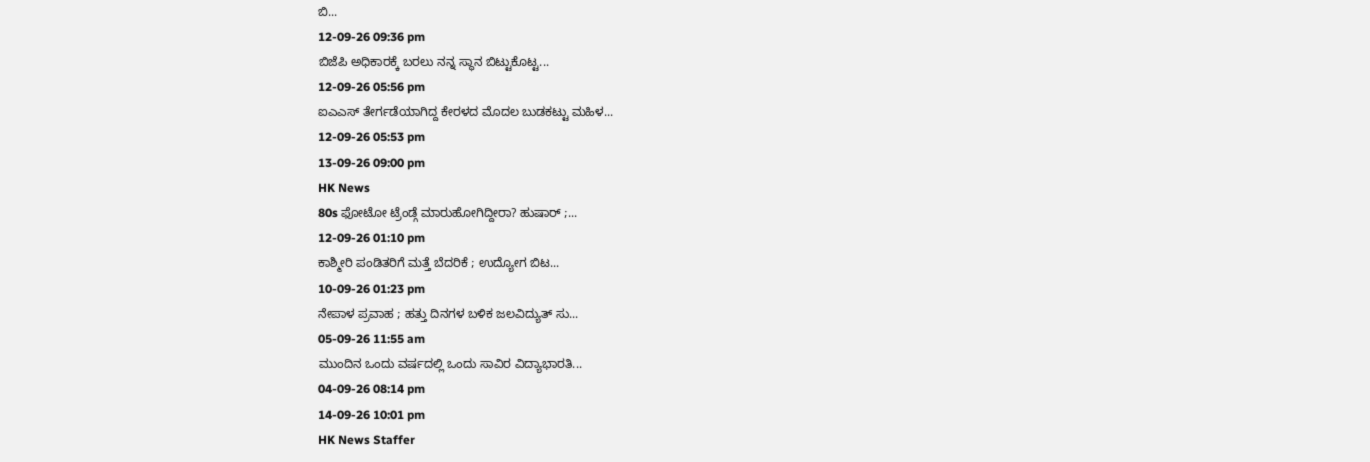ಬಿ...
12-09-26 09:36 pm
ಬಿಜೆಪಿ ಅಧಿಕಾರಕ್ಕೆ ಬರಲು ನನ್ನ ಸ್ಥಾನ ಬಿಟ್ಟುಕೊಟ್ಟ...
12-09-26 05:56 pm
ಐಎಎಸ್ ತೇರ್ಗಡೆಯಾಗಿದ್ದ ಕೇರಳದ ಮೊದಲ ಬುಡಕಟ್ಟು ಮಹಿಳ...
12-09-26 05:53 pm
13-09-26 09:00 pm
HK News
80s ಫೋಟೋ ಟ್ರೆಂಡ್ಗೆ ಮಾರುಹೋಗಿದ್ದೀರಾ? ಹುಷಾರ್ ;...
12-09-26 01:10 pm
ಕಾಶ್ಮೀರಿ ಪಂಡಿತರಿಗೆ ಮತ್ತೆ ಬೆದರಿಕೆ ; ಉದ್ಯೋಗ ಬಿಟ...
10-09-26 01:23 pm
ನೇಪಾಳ ಪ್ರವಾಹ ; ಹತ್ತು ದಿನಗಳ ಬಳಿಕ ಜಲವಿದ್ಯುತ್ ಸು...
05-09-26 11:55 am
ಮುಂದಿನ ಒಂದು ವರ್ಷದಲ್ಲಿ ಒಂದು ಸಾವಿರ ವಿದ್ಯಾಭಾರತಿ...
04-09-26 08:14 pm
14-09-26 10:01 pm
HK News Staffer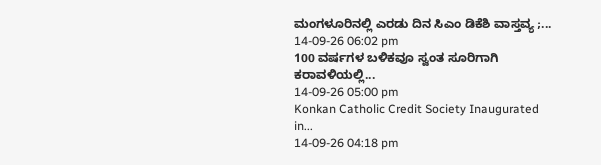ಮಂಗಳೂರಿನಲ್ಲಿ ಎರಡು ದಿನ ಸಿಎಂ ಡಿಕೆಶಿ ವಾಸ್ತವ್ಯ ;...
14-09-26 06:02 pm
100 ವರ್ಷಗಳ ಬಳಿಕವೂ ಸ್ವಂತ ಸೂರಿಗಾಗಿ ಕರಾವಳಿಯಲ್ಲಿ...
14-09-26 05:00 pm
Konkan Catholic Credit Society Inaugurated in...
14-09-26 04:18 pm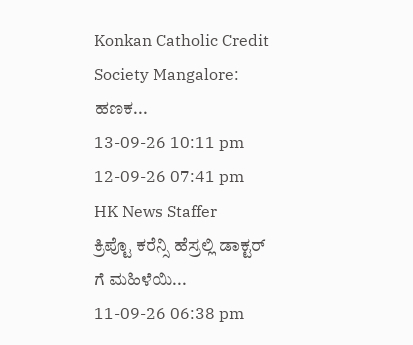Konkan Catholic Credit Society Mangalore: ಹಣಕ...
13-09-26 10:11 pm
12-09-26 07:41 pm
HK News Staffer
ಕ್ರಿಪ್ಟೊ ಕರೆನ್ಸಿ ಹೆಸ್ರಲ್ಲಿ ಡಾಕ್ಟರ್ ಗೆ ಮಹಿಳೆಯಿ...
11-09-26 06:38 pm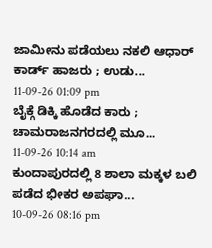ಜಾಮೀನು ಪಡೆಯಲು ನಕಲಿ ಆಧಾರ್ ಕಾರ್ಡ್ ಹಾಜರು ; ಉಡು...
11-09-26 01:09 pm
ಬೈಕ್ಗೆ ಡಿಕ್ಕಿ ಹೊಡೆದ ಕಾರು ; ಚಾಮರಾಜನಗರದಲ್ಲಿ ಮೂ...
11-09-26 10:14 am
ಕುಂದಾಪುರದಲ್ಲಿ 8 ಶಾಲಾ ಮಕ್ಕಳ ಬಲಿ ಪಡೆದ ಭೀಕರ ಅಪಘಾ...
10-09-26 08:16 pm